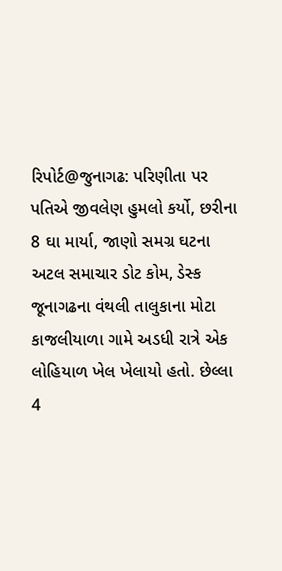રિપોર્ટ@જુનાગઢ: પરિણીતા પર પતિએ જીવલેણ હુમલો કર્યો, છરીના 8 ઘા માર્યા, જાણો સમગ્ર ઘટના
અટલ સમાચાર ડોટ કોમ, ડેસ્ક
જૂનાગઢના વંથલી તાલુકાના મોટા કાજલીયાળા ગામે અડધી રાત્રે એક લોહિયાળ ખેલ ખેલાયો હતો. છેલ્લા 4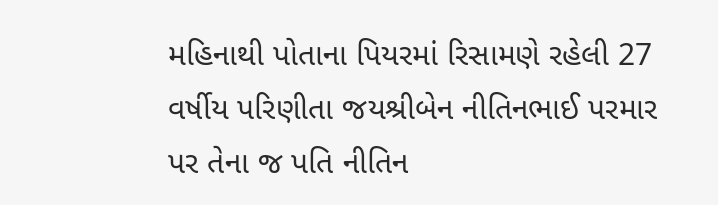મહિનાથી પોતાના પિયરમાં રિસામણે રહેલી 27 વર્ષીય પરિણીતા જયશ્રીબેન નીતિનભાઈ પરમાર પર તેના જ પતિ નીતિન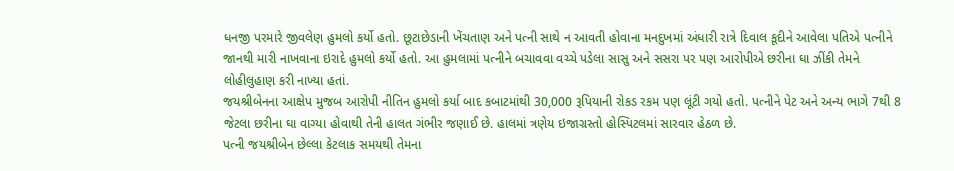ધનજી પરમારે જીવલેણ હુમલો કર્યો હતો. છૂટાછેડાની ખેંચતાણ અને પત્ની સાથે ન આવતી હોવાના મનદુખમાં અંધારી રાત્રે દિવાલ કૂદીને આવેલા પતિએ પત્નીને જાનથી મારી નાખવાના ઇરાદે હુમલો કર્યો હતો. આ હુમલામાં પત્નીને બચાવવા વચ્ચે પડેલા સાસુ અને સસરા પર પણ આરોપીએ છરીના ઘા ઝીંકી તેમને લોહીલુહાણ કરી નાખ્યા હતાં.
જયશ્રીબેનના આક્ષેપ મુજબ આરોપી નીતિન હુમલો કર્યા બાદ કબાટમાંથી 30,000 રૂપિયાની રોકડ રકમ પણ લૂંટી ગયો હતો. પત્નીને પેટ અને અન્ય ભાગે 7થી 8 જેટલા છરીના ઘા વાગ્યા હોવાથી તેની હાલત ગંભીર જણાઈ છે. હાલમાં ત્રણેય ઇજાગ્રસ્તો હોસ્પિટલમાં સારવાર હેઠળ છે.
પત્ની જયશ્રીબેન છેલ્લા કેટલાક સમયથી તેમના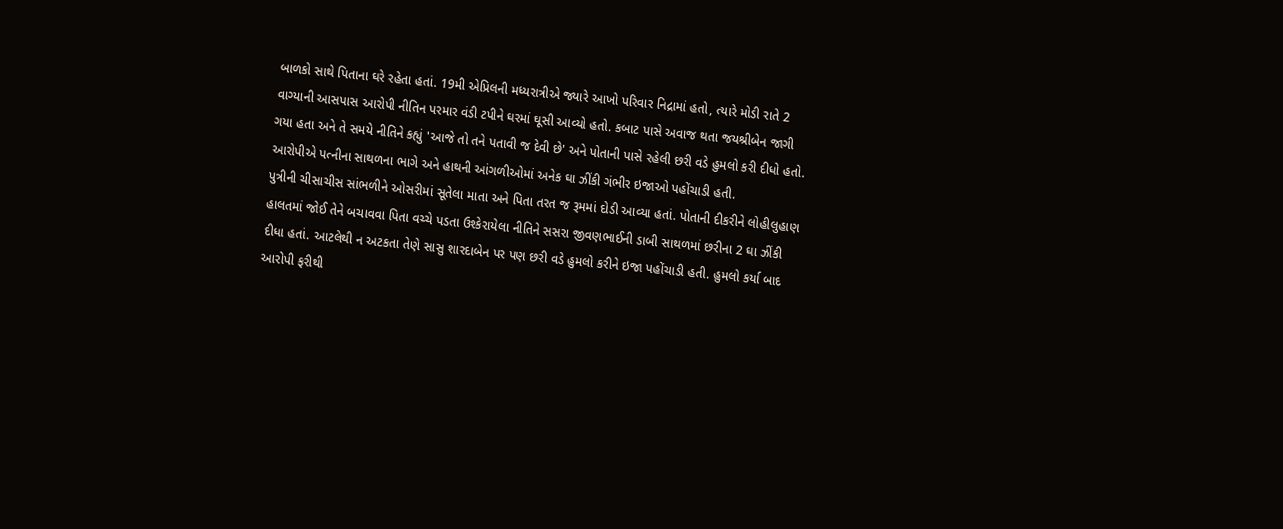બાળકો સાથે પિતાના ઘરે રહેતા હતાં. 19મી એપ્રિલની મધ્યરાત્રીએ જ્યારે આખો પરિવાર નિદ્રામાં હતો, ત્યારે મોડી રાતે 2 વાગ્યાની આસપાસ આરોપી નીતિન પરમાર વંડી ટપીને ઘરમાં ઘૂસી આવ્યો હતો. કબાટ પાસે અવાજ થતા જયશ્રીબેન જાગી ગયા હતા અને તે સમયે નીતિને કહ્યું 'આજે તો તને પતાવી જ દેવી છે' અને પોતાની પાસે રહેલી છરી વડે હુમલો કરી દીધો હતો. આરોપીએ પત્નીના સાથળના ભાગે અને હાથની આંગળીઓમાં અનેક ઘા ઝીંકી ગંભીર ઇજાઓ પહોંચાડી હતી.
પુત્રીની ચીસાચીસ સાંભળીને ઓસરીમાં સૂતેલા માતા અને પિતા તરત જ રૂમમાં દોડી આવ્યા હતાં. પોતાની દીકરીને લોહીલુહાણ હાલતમાં જોઈ તેને બચાવવા પિતા વચ્ચે પડતા ઉશ્કેરાયેલા નીતિને સસરા જીવણભાઈની ડાબી સાથળમાં છરીના 2 ઘા ઝીંકી દીધા હતાં. આટલેથી ન અટકતા તેણે સાસુ શારદાબેન પર પણ છરી વડે હુમલો કરીને ઇજા પહોંચાડી હતી. હુમલો કર્યા બાદ આરોપી ફરીથી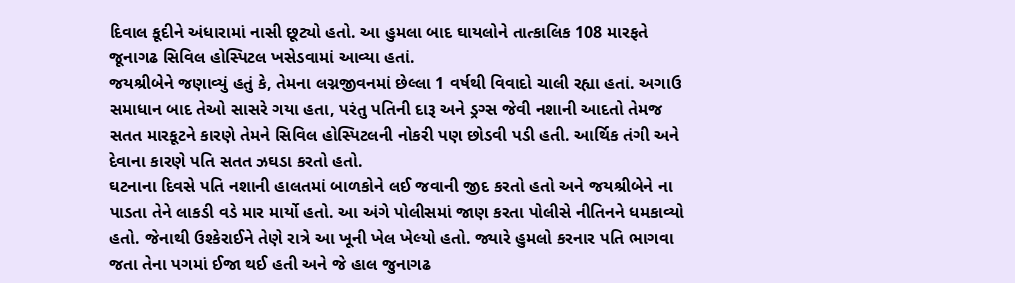દિવાલ કૂદીને અંધારામાં નાસી છૂટ્યો હતો. આ હુમલા બાદ ઘાયલોને તાત્કાલિક 108 મારફતે જૂનાગઢ સિવિલ હોસ્પિટલ ખસેડવામાં આવ્યા હતાં.
જયશ્રીબેને જણાવ્યું હતું કે, તેમના લગ્નજીવનમાં છેલ્લા 1 વર્ષથી વિવાદો ચાલી રહ્યા હતાં. અગાઉ સમાધાન બાદ તેઓ સાસરે ગયા હતા, પરંતુ પતિની દારૂ અને ડ્રગ્સ જેવી નશાની આદતો તેમજ સતત મારકૂટને કારણે તેમને સિવિલ હોસ્પિટલની નોકરી પણ છોડવી પડી હતી. આર્થિક તંગી અને દેવાના કારણે પતિ સતત ઝઘડા કરતો હતો.
ઘટનાના દિવસે પતિ નશાની હાલતમાં બાળકોને લઈ જવાની જીદ કરતો હતો અને જયશ્રીબેને ના પાડતા તેને લાકડી વડે માર માર્યો હતો. આ અંગે પોલીસમાં જાણ કરતા પોલીસે નીતિનને ધમકાવ્યો હતો. જેનાથી ઉશ્કેરાઈને તેણે રાત્રે આ ખૂની ખેલ ખેલ્યો હતો. જ્યારે હુમલો કરનાર પતિ ભાગવા જતા તેના પગમાં ઈજા થઈ હતી અને જે હાલ જુનાગઢ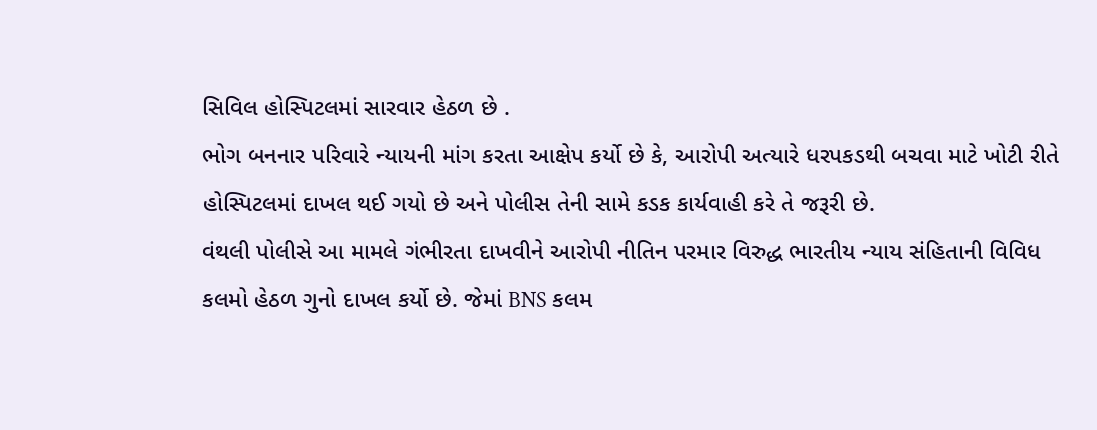સિવિલ હોસ્પિટલમાં સારવાર હેઠળ છે .
ભોગ બનનાર પરિવારે ન્યાયની માંગ કરતા આક્ષેપ કર્યો છે કે, આરોપી અત્યારે ધરપકડથી બચવા માટે ખોટી રીતે હોસ્પિટલમાં દાખલ થઈ ગયો છે અને પોલીસ તેની સામે કડક કાર્યવાહી કરે તે જરૂરી છે.
વંથલી પોલીસે આ મામલે ગંભીરતા દાખવીને આરોપી નીતિન પરમાર વિરુદ્ધ ભારતીય ન્યાય સંહિતાની વિવિધ કલમો હેઠળ ગુનો દાખલ કર્યો છે. જેમાં BNS કલમ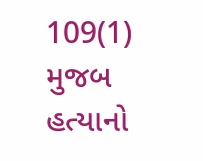109(1) મુજબ હત્યાનો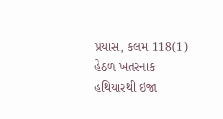પ્રયાસ, કલમ 118(1) હેઠળ ખતરનાક હથિયારથી ઇજા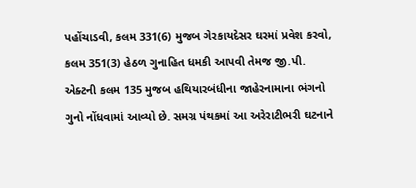પહોંચાડવી, કલમ 331(6) મુજબ ગેરકાયદેસર ઘરમાં પ્રવેશ કરવો, કલમ 351(3) હેઠળ ગુનાહિત ધમકી આપવી તેમજ જી.પી. એક્ટની કલમ 135 મુજબ હથિયારબંધીના જાહેરનામાના ભંગનો ગુનો નોંધવામાં આવ્યો છે. સમગ્ર પંથકમાં આ અરેરાટીભરી ઘટનાને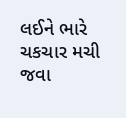લઈને ભારે ચકચાર મચી જવા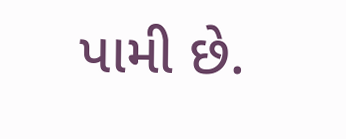પામી છે.